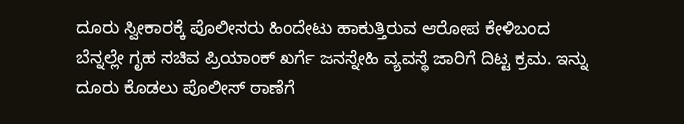ದೂರು ಸ್ವೀಕಾರಕ್ಕೆ ಪೊಲೀಸರು ಹಿಂದೇಟು ಹಾಕುತ್ತಿರುವ ಆರೋಪ ಕೇಳಿಬಂದ ಬೆನ್ನಲ್ಲೇ ಗೃಹ ಸಚಿವ ಪ್ರಿಯಾಂಕ್ ಖರ್ಗೆ ಜನಸ್ನೇಹಿ ವ್ಯವಸ್ಥೆ ಜಾರಿಗೆ ದಿಟ್ಟ ಕ್ರಮ. ಇನ್ನು ದೂರು ಕೊಡಲು ಪೊಲೀಸ್ ಠಾಣೆಗೆ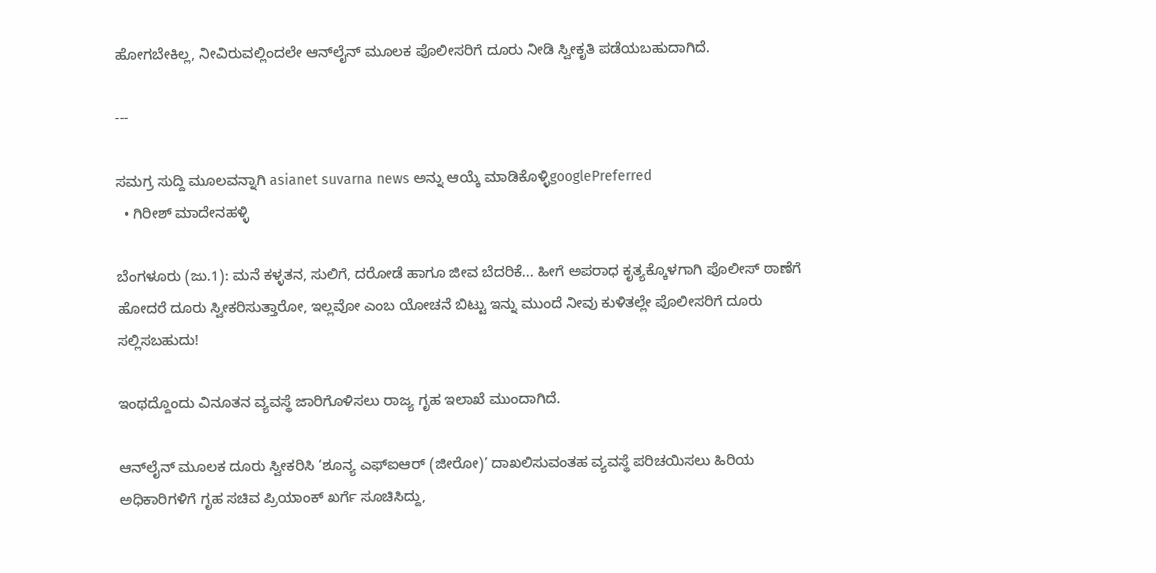ಹೋಗಬೇಕಿಲ್ಲ, ನೀವಿರುವಲ್ಲಿಂದಲೇ ಆನ್‌ಲೈನ್ ಮೂಲಕ ಪೊಲೀಸರಿಗೆ ದೂರು ನೀಡಿ ಸ್ವೀಕೃತಿ ಪಡೆಯಬಹುದಾಗಿದೆ.

---

ಸಮಗ್ರ ಸುದ್ದಿ ಮೂಲವನ್ನಾಗಿ asianet suvarna news ಅನ್ನು ಆಯ್ಕೆ ಮಾಡಿಕೊಳ್ಳಿgooglePreferred
  • ಗಿರೀಶ್ ಮಾದೇನಹಳ್ಳಿ

ಬೆಂಗಳೂರು (ಜು.1): ಮನೆ ಕಳ್ಳತನ, ಸುಲಿಗೆ, ದರೋಡೆ ಹಾಗೂ ಜೀವ ಬೆದರಿಕೆ... ಹೀಗೆ ಅಪರಾಧ ಕೃತ್ಯಕ್ಕೊಳಗಾಗಿ ಪೊಲೀಸ್ ಠಾಣೆಗೆ ಹೋದರೆ ದೂರು ಸ್ವೀಕರಿಸುತ್ತಾರೋ, ಇಲ್ಲವೋ ಎಂಬ ಯೋಚನೆ ಬಿಟ್ಟು ಇನ್ನು ಮುಂದೆ ನೀವು ಕುಳಿತಲ್ಲೇ ಪೊಲೀಸರಿಗೆ ದೂರು ಸಲ್ಲಿಸಬಹುದು!

ಇಂಥದ್ದೊಂದು ವಿನೂತನ ವ್ಯವಸ್ಥೆ ಜಾರಿಗೊಳಿಸಲು ರಾಜ್ಯ ಗೃಹ ಇಲಾಖೆ ಮುಂದಾಗಿದೆ.

ಆನ್‌ಲೈನ್‌ ಮೂಲಕ ದೂರು ಸ್ವೀಕರಿಸಿ ‘ಶೂನ್ಯ ಎಫ್‌ಐಆರ್‌ (ಜೀರೋ)’ ದಾಖಲಿಸುವಂತಹ ವ್ಯವಸ್ಥೆ ಪರಿಚಯಿಸಲು ಹಿರಿಯ ಅಧಿಕಾರಿಗಳಿಗೆ ಗೃಹ ಸಚಿವ ಪ್ರಿಯಾಂಕ್ ಖರ್ಗೆ ಸೂಚಿಸಿದ್ದು,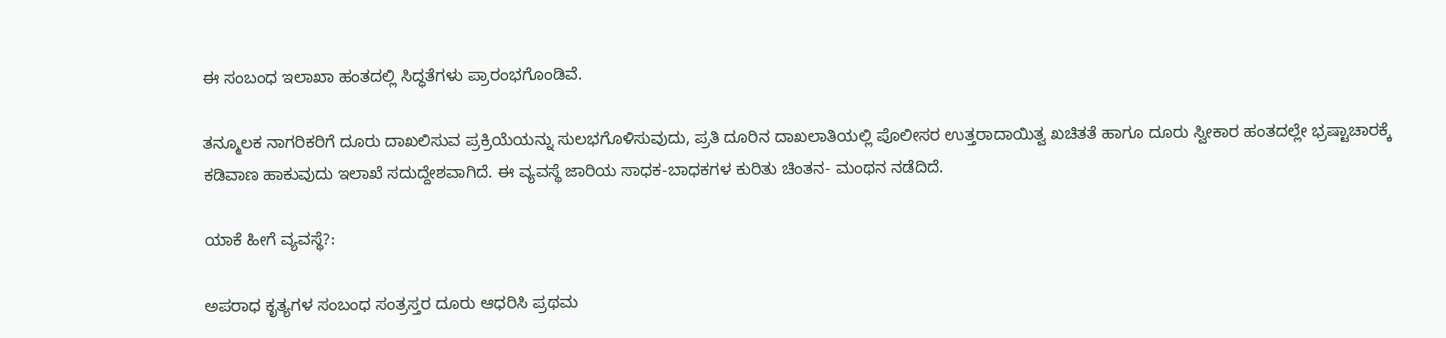ಈ ಸಂಬಂಧ ಇಲಾಖಾ ಹಂತದಲ್ಲಿ ಸಿದ್ಧತೆಗಳು ಪ್ರಾರಂಭಗೊಂಡಿವೆ.

ತನ್ಮೂಲಕ ನಾಗರಿಕರಿಗೆ ದೂರು ದಾಖಲಿಸುವ ಪ್ರಕ್ರಿಯೆಯನ್ನು ಸುಲಭಗೊಳಿಸುವುದು, ಪ್ರತಿ ದೂರಿನ ದಾಖಲಾತಿಯಲ್ಲಿ ಪೊಲೀಸರ ಉತ್ತರಾದಾಯಿತ್ವ ಖಚಿತತೆ ಹಾಗೂ ದೂರು ಸ್ವೀಕಾರ ಹಂತದಲ್ಲೇ ಭ್ರಷ್ಟಾಚಾರಕ್ಕೆ ಕಡಿವಾಣ ಹಾಕುವುದು ಇಲಾಖೆ ಸದುದ್ದೇಶವಾಗಿದೆ. ಈ ವ್ಯವಸ್ಥೆ ಜಾರಿಯ ಸಾಧಕ-ಬಾಧಕಗಳ ಕುರಿತು ಚಿಂತನ- ಮಂಥನ ನಡೆದಿದೆ.

ಯಾಕೆ ಹೀಗೆ ವ್ಯವಸ್ಥೆ?:

ಅಪರಾಧ ಕೃತ್ಯಗಳ ಸಂಬಂಧ ಸಂತ್ರಸ್ತರ ದೂರು ಆಧರಿಸಿ ಪ್ರಥಮ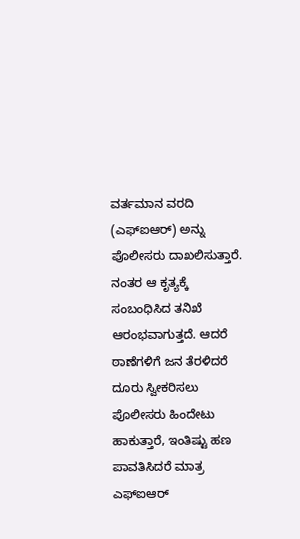ವರ್ತಮಾನ ವರದಿ (ಎಫ್‌ಐಆರ್‌) ಅನ್ನು ಪೊಲೀಸರು ದಾಖಲಿಸುತ್ತಾರೆ. ನಂತರ ಆ ಕೃತ್ಯಕ್ಕೆ ಸಂಬಂಧಿಸಿದ ತನಿಖೆ ಆರಂಭವಾಗುತ್ತದೆ. ಆದರೆ ಠಾಣೆಗಳಿಗೆ ಜನ ತೆರಳಿದರೆ ದೂರು ಸ್ವೀಕರಿಸಲು ಪೊಲೀಸರು ಹಿಂದೇಟು ಹಾಕುತ್ತಾರೆ, ಇಂತಿಷ್ಟು ಹಣ ಪಾವತಿಸಿದರೆ ಮಾತ್ರ ಎಫ್‌ಐಆರ್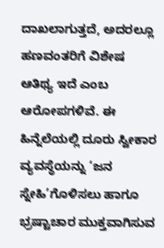ದಾಖಲಾಗುತ್ತದೆ, ಅದರಲ್ಲೂ ಹಣವಂತರಿಗೆ ವಿಶೇಷ ಆತಿಥ್ಯ ಇದೆ ಎಂಬ ಆರೋಪಗಳಿವೆ. ಈ ಹಿನ್ನೆಲೆಯಲ್ಲಿ ದೂರು ಸ್ವೀಕಾರ ವ್ಯವಸ್ಥೆಯನ್ನು ‘ಜನ ಸ್ನೇಹಿ’ಗೊಳಿಸಲು ಹಾಗೂ ಭ್ರಷ್ಟಾಚಾರ ಮುಕ್ತವಾಗಿಸುವ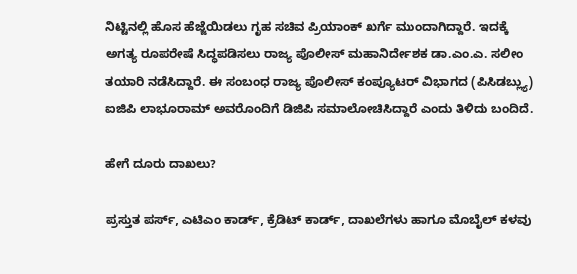ನಿಟ್ಟಿನಲ್ಲಿ ಹೊಸ ಹೆಜ್ಜೆಯಿಡಲು ಗೃಹ ಸಚಿವ ಪ್ರಿಯಾಂಕ್ ಖರ್ಗೆ ಮುಂದಾಗಿದ್ದಾರೆ. ಇದಕ್ಕೆ ಅಗತ್ಯ ರೂಪರೇಷೆ ಸಿದ್ಧಪಡಿಸಲು ರಾಜ್ಯ ಪೊಲೀಸ್ ಮಹಾನಿರ್ದೇಶಕ ಡಾ.ಎಂ.ಎ. ಸಲೀಂ ತಯಾರಿ ನಡೆಸಿದ್ದಾರೆ. ಈ ಸಂಬಂಧ ರಾಜ್ಯ ಪೊಲೀಸ್ ಕಂಪ್ಯೂಟರ್ ವಿಭಾಗದ (ಪಿಸಿಡಬ್ಲ್ಯು) ಐಜಿಪಿ ಲಾಭೂರಾಮ್ ಅವರೊಂದಿಗೆ ಡಿಜಿಪಿ ಸಮಾಲೋಚಿಸಿದ್ದಾರೆ ಎಂದು ತಿಳಿದು ಬಂದಿದೆ.

ಹೇಗೆ ದೂರು ದಾಖಲು?

ಪ್ರಸ್ತುತ ಪರ್ಸ್‌, ಎಟಿಎಂ ಕಾರ್ಡ್‌, ಕ್ರೆಡಿಟ್ ಕಾರ್ಡ್‌, ದಾಖಲೆಗಳು ಹಾಗೂ ಮೊಬೈಲ್ ಕಳವು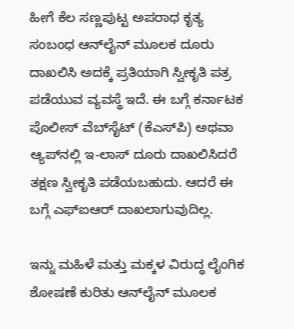ಹೀಗೆ ಕೆಲ ಸಣ್ಣಪುಟ್ಟ ಅಪರಾಧ ಕೃತ್ಯ ಸಂಬಂಧ ಆನ್‌ಲೈನ್‌ ಮೂಲಕ ದೂರು ದಾಖಲಿಸಿ ಅದಕ್ಕೆ ಪ್ರತಿಯಾಗಿ ಸ್ವೀಕೃತಿ ಪತ್ರ ಪಡೆಯುವ ವ್ಯವಸ್ಥೆ ಇದೆ. ಈ ಬಗ್ಗೆ ಕರ್ನಾಟಕ ಪೊಲೀಸ್ ವೆಬ್‌ಸೈಟ್‌ (ಕೆಎಸ್‌ಪಿ) ಅಥವಾ ಆ್ಯಪ್‌ನಲ್ಲಿ ಇ-ಲಾಸ್‌ ದೂರು ದಾಖಲಿಸಿದರೆ ತಕ್ಷಣ ಸ್ವೀಕೃತಿ ಪಡೆಯಬಹುದು. ಆದರೆ ಈ ಬಗ್ಗೆ ಎಫ್‌ಐಆರ್ ದಾಖಲಾಗುವುದಿಲ್ಲ.

ಇನ್ನು ಮಹಿಳೆ ಮತ್ತು ಮಕ್ಕಳ ವಿರುದ್ಧ ಲೈಂಗಿಕ ಶೋಷಣೆ ಕುರಿತು ಆನ್‌ಲೈನ್‌ ಮೂಲಕ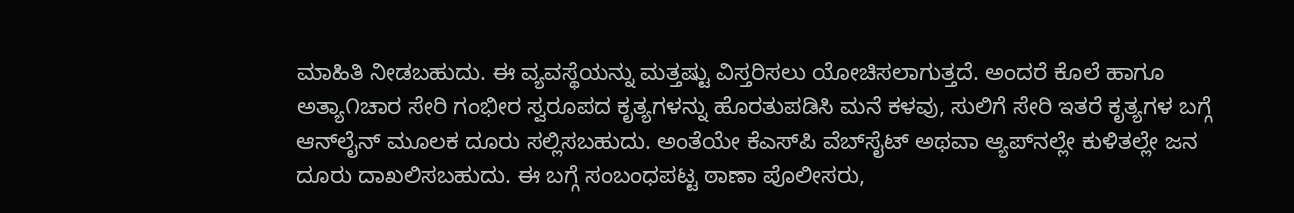ಮಾಹಿತಿ ನೀಡಬಹುದು. ಈ ವ್ಯವಸ್ಥೆಯನ್ನು ಮತ್ತಷ್ಟು ವಿಸ್ತರಿಸಲು ಯೋಚಿಸಲಾಗುತ್ತದೆ. ಅಂದರೆ ಕೊಲೆ ಹಾಗೂ ಅತ್ಯಾ೧ಚಾರ ಸೇರಿ ಗಂಭೀರ ಸ್ವರೂಪದ ಕೃತ್ಯಗಳನ್ನು ಹೊರತುಪಡಿಸಿ ಮನೆ ಕಳವು, ಸುಲಿಗೆ ಸೇರಿ ಇತರೆ ಕೃತ್ಯಗಳ ಬಗ್ಗೆ ಆನ್‌ಲೈನ್‌ ಮೂಲಕ ದೂರು ಸಲ್ಲಿಸಬಹುದು. ಅಂತೆಯೇ ಕೆಎಸ್‌ಪಿ ವೆಬ್‌ಸೈಟ್ ಅಥವಾ ಆ್ಯಪ್‌ನಲ್ಲೇ ಕುಳಿತಲ್ಲೇ ಜನ ದೂರು ದಾಖಲಿಸಬಹುದು. ಈ ಬಗ್ಗೆ ಸಂಬಂಧಪಟ್ಟ ಠಾಣಾ ಪೊಲೀಸರು,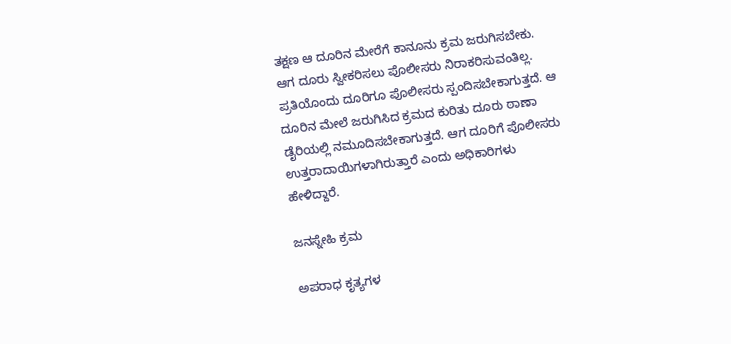ತಕ್ಷಣ ಆ ದೂರಿನ ಮೇರೆಗೆ ಕಾನೂನು ಕ್ರಮ ಜರುಗಿಸಬೇಕು. ಆಗ ದೂರು ಸ್ವೀಕರಿಸಲು ಪೊಲೀಸರು ನಿರಾಕರಿಸುವಂತಿಲ್ಲ. ಪ್ರತಿಯೊಂದು ದೂರಿಗೂ ಪೊಲೀಸರು ಸ್ಪಂದಿಸಬೇಕಾಗುತ್ತದೆ. ಆ ದೂರಿನ ಮೇಲೆ ಜರುಗಿಸಿದ ಕ್ರಮದ ಕುರಿತು ದೂರು ಠಾಣಾ ಡೈರಿಯಲ್ಲಿ ನಮೂದಿಸಬೇಕಾಗುತ್ತದೆ. ಆಗ ದೂರಿಗೆ ಪೊಲೀಸರು ಉತ್ತರಾದಾಯಿಗಳಾಗಿರುತ್ತಾರೆ ಎಂದು ಅಧಿಕಾರಿಗಳು ಹೇಳಿದ್ದಾರೆ.

ಜನಸ್ನೇಹಿ ಕ್ರಮ

ಅಪರಾಧ ಕೃತ್ಯಗಳ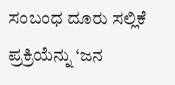ಸಂಬಂಧ ದೂರು ಸಲ್ಲಿಕೆ ಪ್ರಕ್ರಿಯೆನ್ನು ‘ಜನ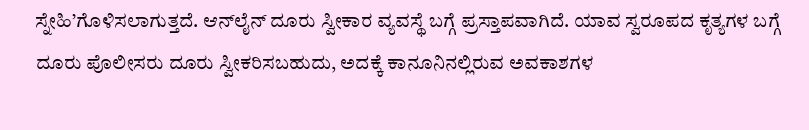ಸ್ನೇಹಿ’ಗೊಳಿಸಲಾಗುತ್ತದೆ. ಆನ್‌ಲೈನ್‌ ದೂರು ಸ್ವೀಕಾರ ವ್ಯವಸ್ಥೆ ಬಗ್ಗೆ ಪ್ರಸ್ತಾಪವಾಗಿದೆ. ಯಾವ ಸ್ವರೂಪದ ಕೃತ್ಯಗಳ ಬಗ್ಗೆ ದೂರು ಪೊಲೀಸರು ದೂರು ಸ್ವೀಕರಿಸಬಹುದು, ಅದಕ್ಕೆ ಕಾನೂನಿನಲ್ಲಿರುವ ಅವಕಾಶಗಳ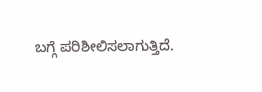ಬಗ್ಗೆ ಪರಿಶೀಲಿಸಲಾಗುತ್ತಿದೆ.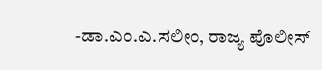-ಡಾ.ಎಂ.ಎ.ಸಲೀಂ, ರಾಜ್ಯ ಪೊಲೀಸ್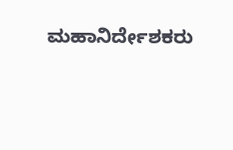ಮಹಾನಿರ್ದೇಶಕರು